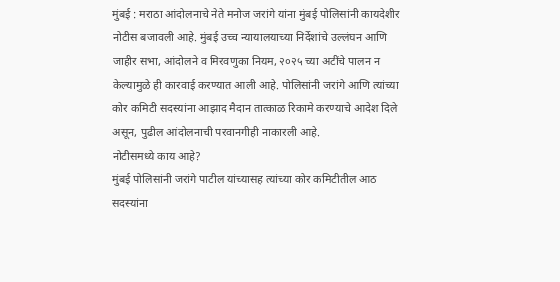मुंबई : मराठा आंदोलनाचे नेते मनोज जरांगे यांना मुंबई पोलिसांनी कायदेशीर नोटीस बजावली आहे. मुंबई उच्च न्यायालयाच्या निर्देशांचे उल्लंघन आणि जाहीर सभा, आंदोलने व मिरवणुका नियम, २०२५ च्या अटींचे पालन न केल्यामुळे ही कारवाई करण्यात आली आहे. पोलिसांनी जरांगे आणि त्यांच्या कोर कमिटी सदस्यांना आझाद मैदान तात्काळ रिकामे करण्याचे आदेश दिले असून, पुढील आंदोलनाची परवानगीही नाकारली आहे.
नोटीसमध्ये काय आहे?
मुंबई पोलिसांनी जरांगे पाटील यांच्यासह त्यांच्या कोर कमिटीतील आठ सदस्यांना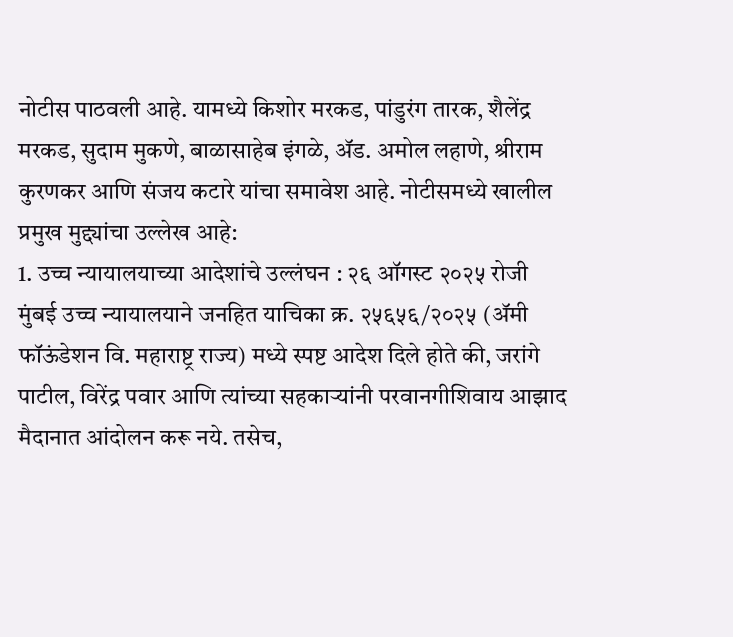नोटीस पाठवली आहे. यामध्ये किशोर मरकड, पांडुरंग तारक, शैलेंद्र मरकड, सुदाम मुकणे, बाळासाहेब इंगळे, ॲड. अमोल लहाणे, श्रीराम कुरणकर आणि संजय कटारे यांचा समावेश आहे. नोटीसमध्ये खालील प्रमुख मुद्द्यांचा उल्लेख आहे:
1. उच्च न्यायालयाच्या आदेशांचे उल्लंघन : २६ ऑगस्ट २०२५ रोजी मुंबई उच्च न्यायालयाने जनहित याचिका क्र. २५६५६/२०२५ (ॲमी फॉऊंडेशन वि. महाराष्ट्र राज्य) मध्ये स्पष्ट आदेश दिले होते की, जरांगे पाटील, विरेंद्र पवार आणि त्यांच्या सहकाऱ्यांनी परवानगीशिवाय आझाद मैदानात आंदोलन करू नये. तसेच,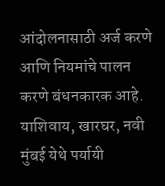आंदोलनासाठी अर्ज करणे आणि नियमांचे पालन करणे बंधनकारक आहे. याशिवाय, खारघर, नवी मुंबई येथे पर्यायी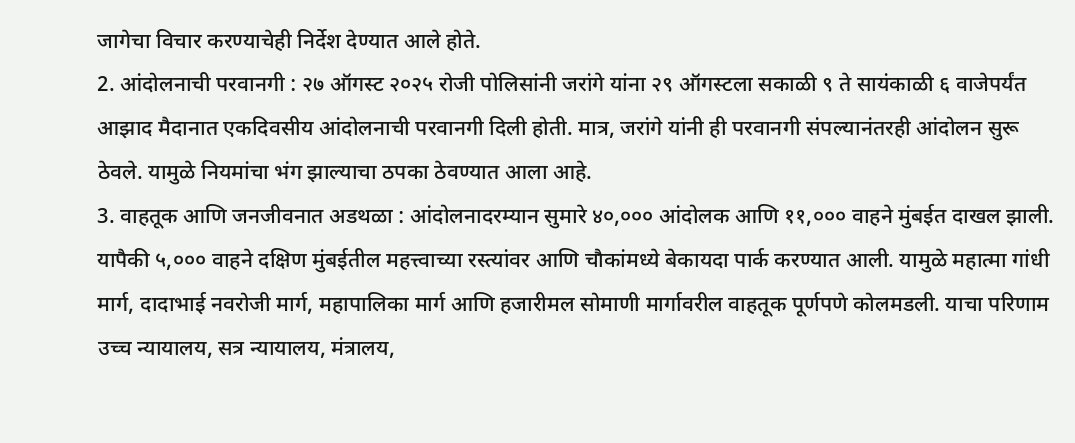जागेचा विचार करण्याचेही निर्देश देण्यात आले होते.
2. आंदोलनाची परवानगी : २७ ऑगस्ट २०२५ रोजी पोलिसांनी जरांगे यांना २९ ऑगस्टला सकाळी ९ ते सायंकाळी ६ वाजेपर्यंत आझाद मैदानात एकदिवसीय आंदोलनाची परवानगी दिली होती. मात्र, जरांगे यांनी ही परवानगी संपल्यानंतरही आंदोलन सुरू ठेवले. यामुळे नियमांचा भंग झाल्याचा ठपका ठेवण्यात आला आहे.
3. वाहतूक आणि जनजीवनात अडथळा : आंदोलनादरम्यान सुमारे ४०,००० आंदोलक आणि ११,००० वाहने मुंबईत दाखल झाली. यापैकी ५,००० वाहने दक्षिण मुंबईतील महत्त्वाच्या रस्त्यांवर आणि चौकांमध्ये बेकायदा पार्क करण्यात आली. यामुळे महात्मा गांधी मार्ग, दादाभाई नवरोजी मार्ग, महापालिका मार्ग आणि हजारीमल सोमाणी मार्गावरील वाहतूक पूर्णपणे कोलमडली. याचा परिणाम उच्च न्यायालय, सत्र न्यायालय, मंत्रालय,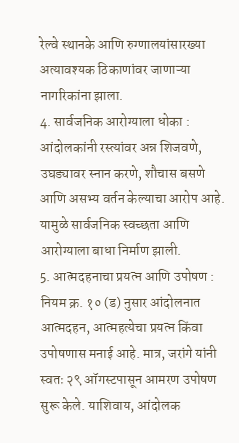रेल्वे स्थानके आणि रुग्णालयांसारख्या अत्यावश्यक ठिकाणांवर जाणाऱ्या नागरिकांना झाला.
4. सार्वजनिक आरोग्याला धोका : आंदोलकांनी रस्त्यांवर अन्न शिजवणे, उघड्यावर स्नान करणे, शौचास बसणे आणि असभ्य वर्तन केल्याचा आरोप आहे. यामुळे सार्वजनिक स्वच्छता आणि आरोग्याला बाधा निर्माण झाली.
5. आत्मदहनाचा प्रयत्न आणि उपोषण : नियम क्र. १० (ड) नुसार आंदोलनात आत्मदहन, आत्महत्येचा प्रयत्न किंवा उपोषणास मनाई आहे. मात्र, जरांगे यांनी स्वतः २९ ऑगस्टपासून आमरण उपोषण सुरू केले. याशिवाय, आंदोलक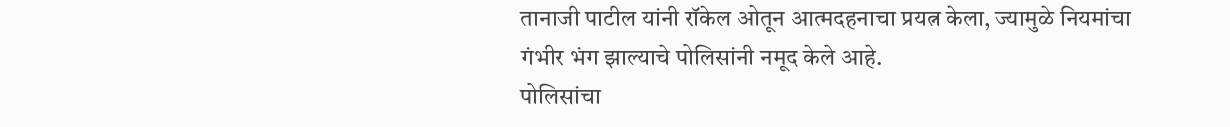तानाजी पाटील यांनी रॉकेल ओतून आत्मदहनाचा प्रयत्न केला, ज्यामुळे नियमांचा गंभीर भंग झाल्याचे पोलिसांनी नमूद केले आहे.
पोलिसांचा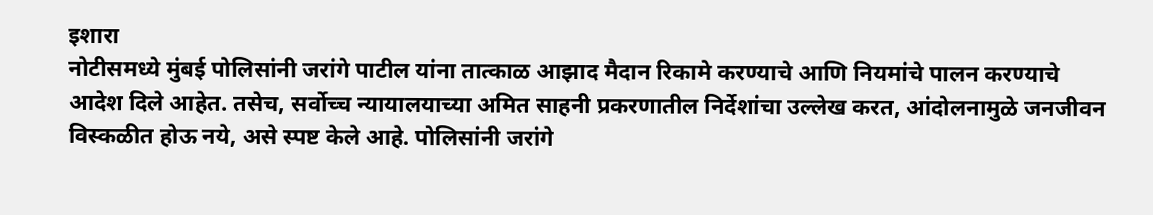इशारा
नोटीसमध्ये मुंबई पोलिसांनी जरांगे पाटील यांना तात्काळ आझाद मैदान रिकामे करण्याचे आणि नियमांचे पालन करण्याचे आदेश दिले आहेत. तसेच, सर्वोच्च न्यायालयाच्या अमित साहनी प्रकरणातील निर्देशांचा उल्लेख करत, आंदोलनामुळे जनजीवन विस्कळीत होऊ नये, असे स्पष्ट केले आहे. पोलिसांनी जरांगे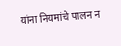यांना नियमांचे पालन न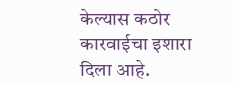केल्यास कठोर कारवाईचा इशारा दिला आहे.